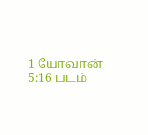1 யோவான் 5:16 படம்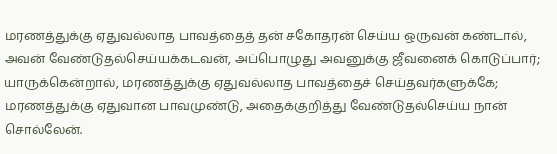மரணத்துக்கு ஏதுவல்லாத பாவத்தைத் தன் சகோதரன் செய்ய ஒருவன் கண்டால், அவன் வேண்டுதல்செய்யக்கடவன், அப்பொழுது அவனுக்கு ஜீவனைக் கொடுப்பார்; யாருக்கென்றால், மரணத்துக்கு ஏதுவல்லாத பாவத்தைச் செய்தவர்களுக்கே; மரணத்துக்கு ஏதுவான பாவமுண்டு, அதைக்குறித்து வேண்டுதல்செய்ய நான் சொல்லேன்.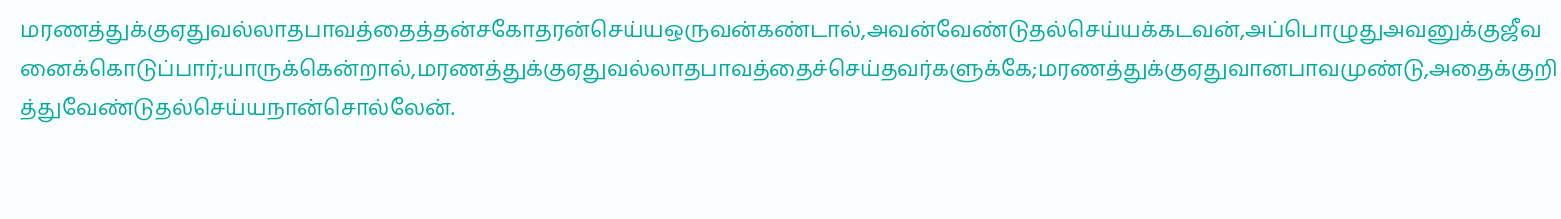மரணத்துக்குஏதுவல்லாதபாவத்தைத்தன்சகோதரன்செய்யஒருவன்கண்டால்,அவன்வேண்டுதல்செய்யக்கடவன்,அப்பொழுதுஅவனுக்குஜீவனைக்கொடுப்பார்;யாருக்கென்றால்,மரணத்துக்குஏதுவல்லாதபாவத்தைச்செய்தவர்களுக்கே;மரணத்துக்குஏதுவானபாவமுண்டு,அதைக்குறித்துவேண்டுதல்செய்யநான்சொல்லேன்.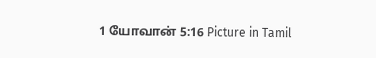1 யோவான் 5:16 Picture in Tamil